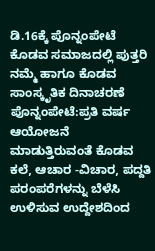ಡಿ.16ಕ್ಕೆ ಪೊನ್ನಂಪೇಟೆ ಕೊಡವ ಸಮಾಜದಲ್ಲಿ ಪುತ್ತರಿ ನಮ್ಮೆ ಹಾಗೂ ಕೊಡವ ಸಾಂಸ್ಕೃತಿಕ ದಿನಾಚರಣೆ
ಪೊನ್ನಂಪೇಟೆ:ಪ್ರತಿ ವರ್ಷ ಆಯೋಜನೆ ಮಾಡುತ್ತಿರುವಂತೆ ಕೊಡವ ಕಲೆ, ಆಚಾರ -ವಿಚಾರ, ಪದ್ದತಿ ಪರಂಪರೆಗಳನ್ನು ಬೆಳೆಸಿ ಉಳಿಸುವ ಉದ್ದೇಶದಿಂದ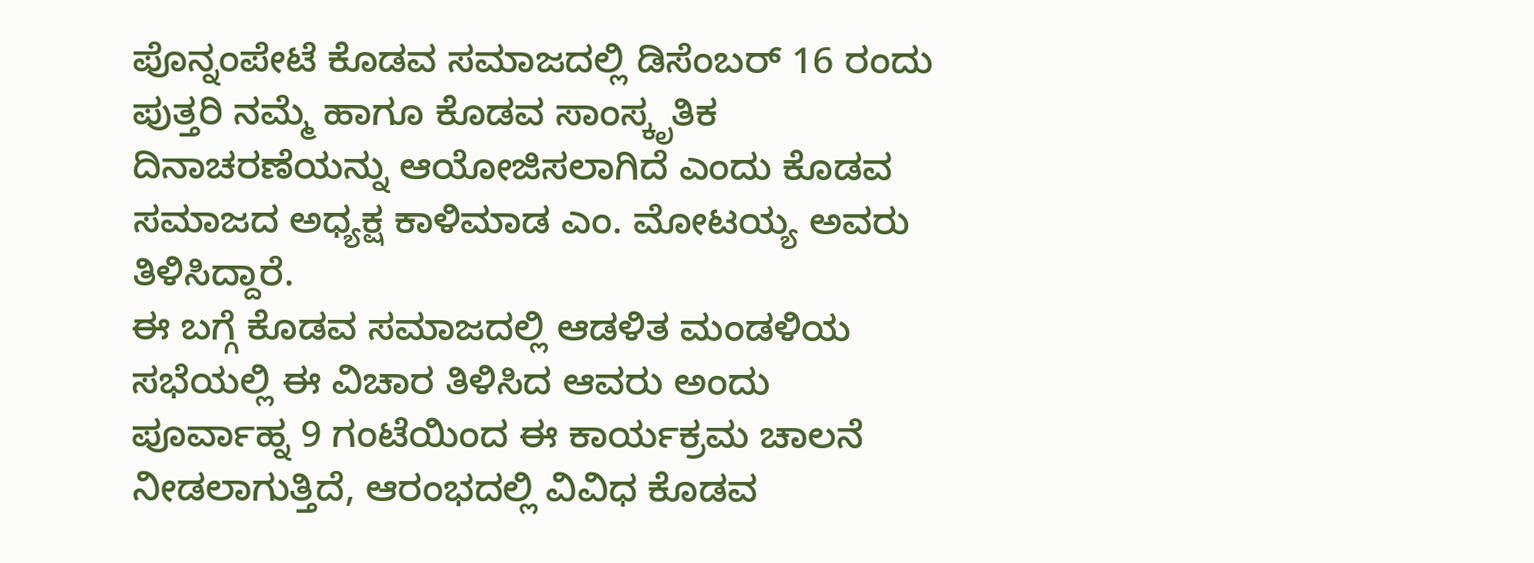ಪೊನ್ನಂಪೇಟೆ ಕೊಡವ ಸಮಾಜದಲ್ಲಿ ಡಿಸೆಂಬರ್ 16 ರಂದು ಪುತ್ತರಿ ನಮ್ಮೆ ಹಾಗೂ ಕೊಡವ ಸಾಂಸ್ಕೃತಿಕ ದಿನಾಚರಣೆಯನ್ನು ಆಯೋಜಿಸಲಾಗಿದೆ ಎಂದು ಕೊಡವ ಸಮಾಜದ ಅಧ್ಯಕ್ಷ ಕಾಳಿಮಾಡ ಎಂ. ಮೋಟಯ್ಯ ಅವರು ತಿಳಿಸಿದ್ದಾರೆ.
ಈ ಬಗ್ಗೆ ಕೊಡವ ಸಮಾಜದಲ್ಲಿ ಆಡಳಿತ ಮಂಡಳಿಯ ಸಭೆಯಲ್ಲಿ ಈ ವಿಚಾರ ತಿಳಿಸಿದ ಆವರು ಅಂದು ಪೂರ್ವಾಹ್ನ 9 ಗಂಟೆಯಿಂದ ಈ ಕಾರ್ಯಕ್ರಮ ಚಾಲನೆ ನೀಡಲಾಗುತ್ತಿದೆ, ಆರಂಭದಲ್ಲಿ ವಿವಿಧ ಕೊಡವ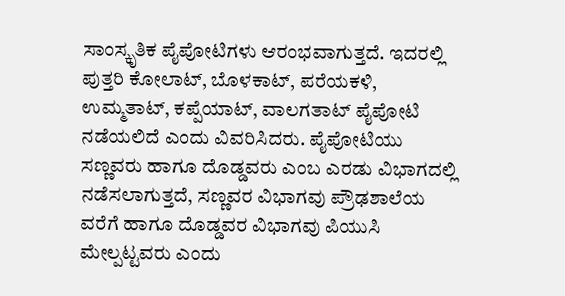ಸಾಂಸ್ಕೃತಿಕ ಪೈಪೋಟಿಗಳು ಆರಂಭವಾಗುತ್ತದೆ. ಇದರಲ್ಲಿ ಪುತ್ತರಿ ಕೋಲಾಟ್, ಬೊಳಕಾಟ್, ಪರೆಯಕಳಿ, ಉಮ್ಮತಾಟ್, ಕಪ್ಪೆಯಾಟ್, ವಾಲಗತಾಟ್ ಪೈಪೋಟಿ ನಡೆಯಲಿದೆ ಎಂದು ವಿವರಿಸಿದರು. ಪೈಪೋಟಿಯು ಸಣ್ಣವರು ಹಾಗೂ ದೊಡ್ಡವರು ಎಂಬ ಎರಡು ವಿಭಾಗದಲ್ಲಿ ನಡೆಸಲಾಗುತ್ತದೆ, ಸಣ್ಣವರ ವಿಭಾಗವು ಪ್ರೌಢಶಾಲೆಯ ವರೆಗೆ ಹಾಗೂ ದೊಡ್ಡವರ ವಿಭಾಗವು ಪಿಯುಸಿ ಮೇಲ್ಪಟ್ಟವರು ಎಂದು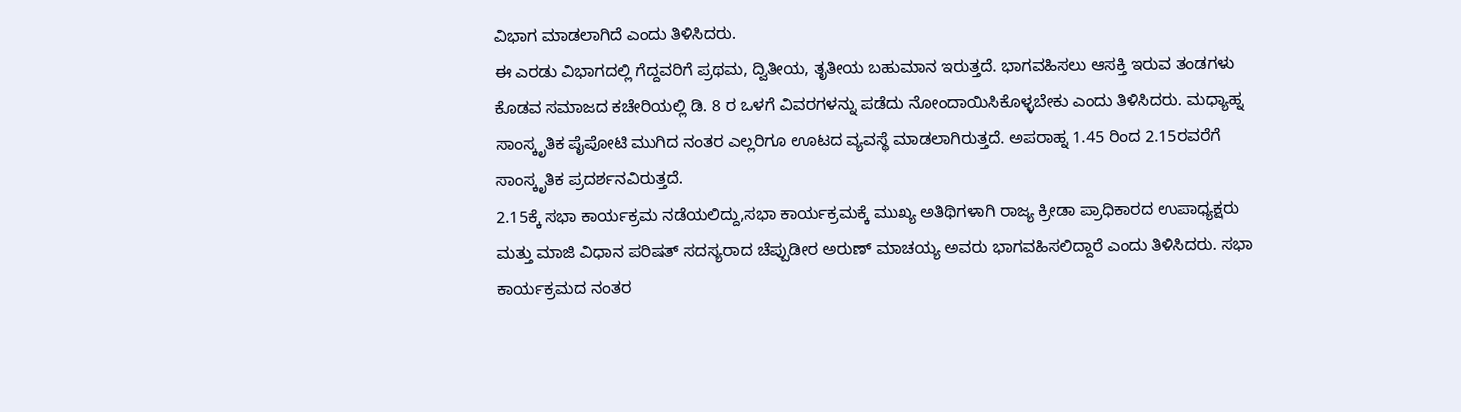ವಿಭಾಗ ಮಾಡಲಾಗಿದೆ ಎಂದು ತಿಳಿಸಿದರು.
ಈ ಎರಡು ವಿಭಾಗದಲ್ಲಿ ಗೆದ್ದವರಿಗೆ ಪ್ರಥಮ, ದ್ವಿತೀಯ, ತೃತೀಯ ಬಹುಮಾನ ಇರುತ್ತದೆ. ಭಾಗವಹಿಸಲು ಆಸಕ್ತಿ ಇರುವ ತಂಡಗಳು ಕೊಡವ ಸಮಾಜದ ಕಚೇರಿಯಲ್ಲಿ ಡಿ. 8 ರ ಒಳಗೆ ವಿವರಗಳನ್ನು ಪಡೆದು ನೋಂದಾಯಿಸಿಕೊಳ್ಳಬೇಕು ಎಂದು ತಿಳಿಸಿದರು. ಮಧ್ಯಾಹ್ನ ಸಾಂಸ್ಕೃತಿಕ ಪೈಪೋಟಿ ಮುಗಿದ ನಂತರ ಎಲ್ಲರಿಗೂ ಊಟದ ವ್ಯವಸ್ಥೆ ಮಾಡಲಾಗಿರುತ್ತದೆ. ಅಪರಾಹ್ನ 1.45 ರಿಂದ 2.15ರವರೆಗೆ ಸಾಂಸ್ಕೃತಿಕ ಪ್ರದರ್ಶನವಿರುತ್ತದೆ.
2.15ಕ್ಕೆ ಸಭಾ ಕಾರ್ಯಕ್ರಮ ನಡೆಯಲಿದ್ದು,ಸಭಾ ಕಾರ್ಯಕ್ರಮಕ್ಕೆ ಮುಖ್ಯ ಅತಿಥಿಗಳಾಗಿ ರಾಜ್ಯ ಕ್ರೀಡಾ ಪ್ರಾಧಿಕಾರದ ಉಪಾಧ್ಯಕ್ಷರು ಮತ್ತು ಮಾಜಿ ವಿಧಾನ ಪರಿಷತ್ ಸದಸ್ಯರಾದ ಚೆಪ್ಪುಡೀರ ಅರುಣ್ ಮಾಚಯ್ಯ ಅವರು ಭಾಗವಹಿಸಲಿದ್ದಾರೆ ಎಂದು ತಿಳಿಸಿದರು. ಸಭಾ ಕಾರ್ಯಕ್ರಮದ ನಂತರ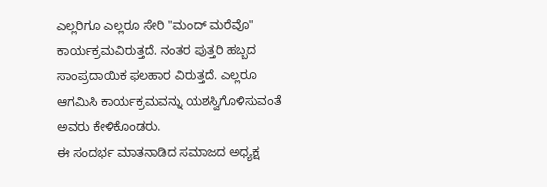ಎಲ್ಲರಿಗೂ ಎಲ್ಲರೂ ಸೇರಿ "ಮಂದ್ ಮರೆವೊ" ಕಾರ್ಯಕ್ರಮವಿರುತ್ತದೆ. ನಂತರ ಪುತ್ತರಿ ಹಬ್ಬದ ಸಾಂಪ್ರದಾಯಿಕ ಫಲಹಾರ ವಿರುತ್ತದೆ. ಎಲ್ಲರೂ ಆಗಮಿಸಿ ಕಾರ್ಯಕ್ರಮವನ್ನು ಯಶಸ್ವಿಗೊಳಿಸುವಂತೆ ಅವರು ಕೇಳಿಕೊಂಡರು.
ಈ ಸಂದರ್ಭ ಮಾತನಾಡಿದ ಸಮಾಜದ ಅಧ್ಯಕ್ಷ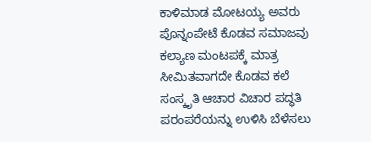ಕಾಳಿಮಾಡ ಮೋಟಯ್ಯ ಅವರು ಪೊನ್ನಂಪೇಟೆ ಕೊಡವ ಸಮಾಜವು ಕಲ್ಯಾಣ ಮಂಟಪಕ್ಕೆ ಮಾತ್ರ ಸೀಮಿತವಾಗದೇ ಕೊಡವ ಕಲೆ ಸಂಸ್ಕೃತಿ ಆಚಾರ ವಿಚಾರ ಪದ್ಧತಿ ಪರಂಪರೆಯನ್ನು ಉಳಿಸಿ ಬೆಳೆಸಲು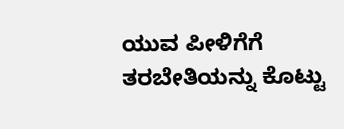ಯುವ ಪೀಳಿಗೆಗೆ ತರಬೇತಿಯನ್ನು ಕೊಟ್ಟು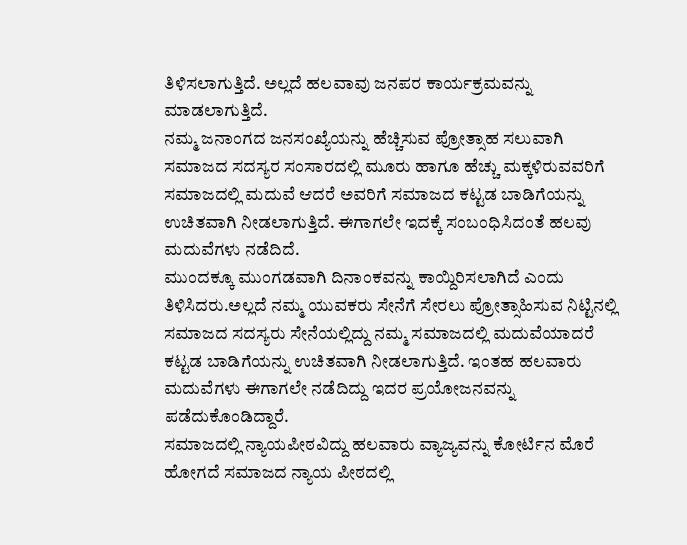ತಿಳಿಸಲಾಗುತ್ತಿದೆ. ಅಲ್ಲದೆ ಹಲವಾವು ಜನಪರ ಕಾರ್ಯಕ್ರಮವನ್ನು ಮಾಡಲಾಗುತ್ತಿದೆ.
ನಮ್ಮ ಜನಾಂಗದ ಜನಸಂಖ್ಯೆಯನ್ನು ಹೆಚ್ಚಿಸುವ ಪ್ರೋತ್ಸಾಹ ಸಲುವಾಗಿ ಸಮಾಜದ ಸದಸ್ಯರ ಸಂಸಾರದಲ್ಲಿ ಮೂರು ಹಾಗೂ ಹೆಚ್ಚು ಮಕ್ಕಳಿರುವವರಿಗೆ ಸಮಾಜದಲ್ಲಿ ಮದುವೆ ಆದರೆ ಅವರಿಗೆ ಸಮಾಜದ ಕಟ್ಟಡ ಬಾಡಿಗೆಯನ್ನು ಉಚಿತವಾಗಿ ನೀಡಲಾಗುತ್ತಿದೆ. ಈಗಾಗಲೇ ಇದಕ್ಕೆ ಸಂಬಂಧಿಸಿದಂತೆ ಹಲವು ಮದುವೆಗಳು ನಡೆದಿದೆ.
ಮುಂದಕ್ಕೂ ಮುಂಗಡವಾಗಿ ದಿನಾಂಕವನ್ನು ಕಾಯ್ದಿರಿಸಲಾಗಿದೆ ಎಂದು ತಿಳಿಸಿದರು.ಅಲ್ಲದೆ ನಮ್ಮ ಯುವಕರು ಸೇನೆಗೆ ಸೇರಲು ಪ್ರೋತ್ಸಾಹಿಸುವ ನಿಟ್ಟಿನಲ್ಲಿ ಸಮಾಜದ ಸದಸ್ಯರು ಸೇನೆಯಲ್ಲಿದ್ದು ನಮ್ಮ ಸಮಾಜದಲ್ಲಿ ಮದುವೆಯಾದರೆ ಕಟ್ಟಡ ಬಾಡಿಗೆಯನ್ನು ಉಚಿತವಾಗಿ ನೀಡಲಾಗುತ್ತಿದೆ. ಇಂತಹ ಹಲವಾರು ಮದುವೆಗಳು ಈಗಾಗಲೇ ನಡೆದಿದ್ದು ಇದರ ಪ್ರಯೋಜನವನ್ನು ಪಡೆದುಕೊಂಡಿದ್ದಾರೆ.
ಸಮಾಜದಲ್ಲಿ ನ್ಯಾಯಪೀಠವಿದ್ದು ಹಲವಾರು ವ್ಯಾಜ್ಯವನ್ನು ಕೋರ್ಟಿನ ಮೊರೆ ಹೋಗದೆ ಸಮಾಜದ ನ್ಯಾಯ ಪೀಠದಲ್ಲಿ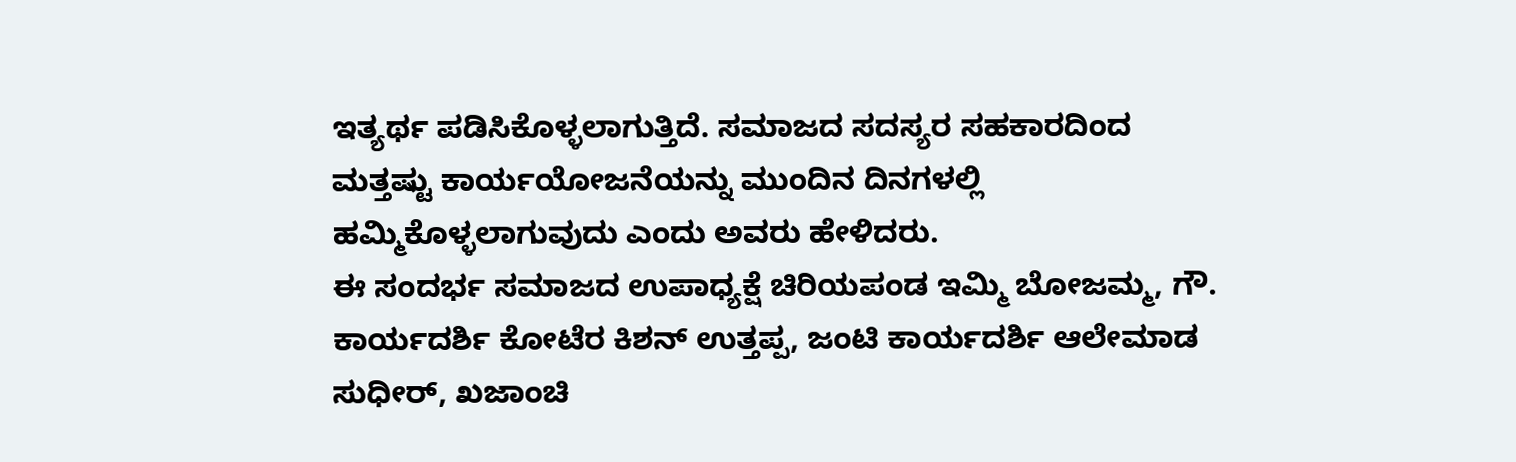ಇತ್ಯರ್ಥ ಪಡಿಸಿಕೊಳ್ಳಲಾಗುತ್ತಿದೆ. ಸಮಾಜದ ಸದಸ್ಯರ ಸಹಕಾರದಿಂದ ಮತ್ತಷ್ಟು ಕಾರ್ಯಯೋಜನೆಯನ್ನು ಮುಂದಿನ ದಿನಗಳಲ್ಲಿ ಹಮ್ಮಿಕೊಳ್ಳಲಾಗುವುದು ಎಂದು ಅವರು ಹೇಳಿದರು.
ಈ ಸಂದರ್ಭ ಸಮಾಜದ ಉಪಾಧ್ಯಕ್ಷೆ ಚಿರಿಯಪಂಡ ಇಮ್ಮಿ ಬೋಜಮ್ಮ, ಗೌ. ಕಾರ್ಯದರ್ಶಿ ಕೋಟೆರ ಕಿಶನ್ ಉತ್ತಪ್ಪ, ಜಂಟಿ ಕಾರ್ಯದರ್ಶಿ ಆಲೇಮಾಡ ಸುಧೀರ್, ಖಜಾಂಚಿ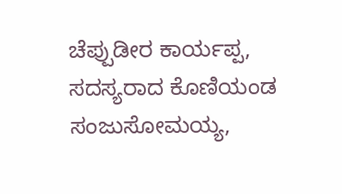ಚೆಪ್ಪುಡೀರ ಕಾರ್ಯಪ್ಪ, ಸದಸ್ಯರಾದ ಕೊಣಿಯಂಡ ಸಂಜುಸೋಮಯ್ಯ,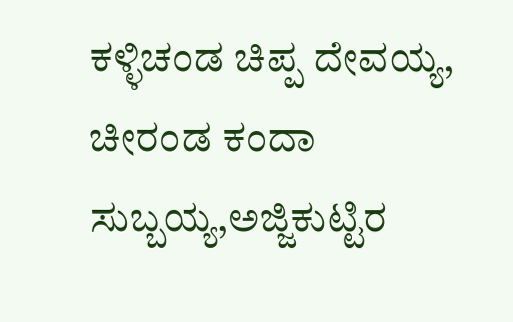ಕಳ್ಳಿಚಂಡ ಚಿಪ್ಪ ದೇವಯ್ಯ, ಚೀರಂಡ ಕಂದಾ ಸುಬ್ಬಯ್ಯ,ಅಜ್ಜಿಕುಟ್ಟಿರ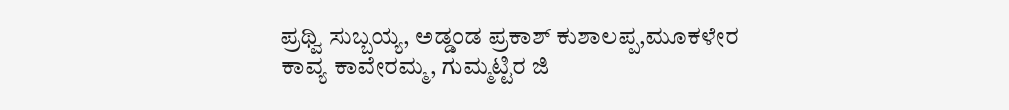ಪ್ರಥ್ವಿ ಸುಬ್ಬಯ್ಯ, ಅಡ್ಡಂಡ ಪ್ರಕಾಶ್ ಕುಶಾಲಪ್ಪ,ಮೂಕಳೇರ ಕಾವ್ಯ ಕಾವೇರಮ್ಮ, ಗುಮ್ಮಟ್ಟಿರ ಜಿ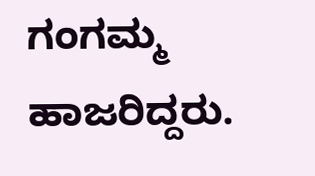ಗಂಗಮ್ಮ ಹಾಜರಿದ್ದರು.